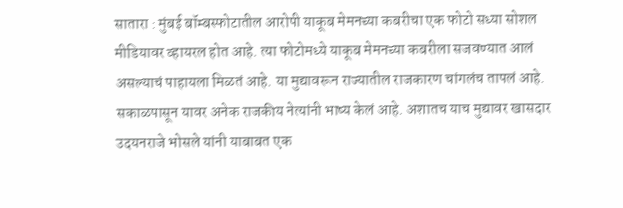सातारा : मुंबई बॉम्बस्फोटातील आरोपी याकूब मेमनच्या कबरीचा एक फोटो सध्या सोशल मीडियावर व्हायरल होत आहे. त्या फोटोमध्ये याकूब मेमनच्या कबरीला सजवण्यात आलं असल्याचं पाहायला मिळतं आहे. या मुद्यावरून राज्यातील राजकारण चांगलंच तापलं आहे. सकाळपासून यावर अनेक राजकीय नेत्यांनी भाष्य केलं आहे. अशातच याच मुद्यावर खासदार उदयनराजे भोसले यांनी याबाबत एक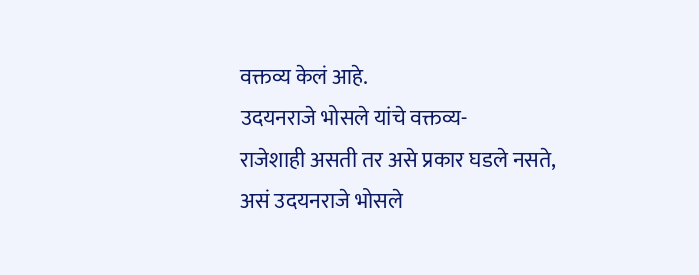वक्तव्य केलं आहे.
उदयनराजे भोसले यांचे वक्तव्य-
राजेशाही असती तर असे प्रकार घडले नसते, असं उदयनराजे भोसले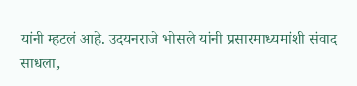यांनी म्हटलं आहे. उदयनराजे भोसले यांनी प्रसारमाध्यमांशी संवाद साधला,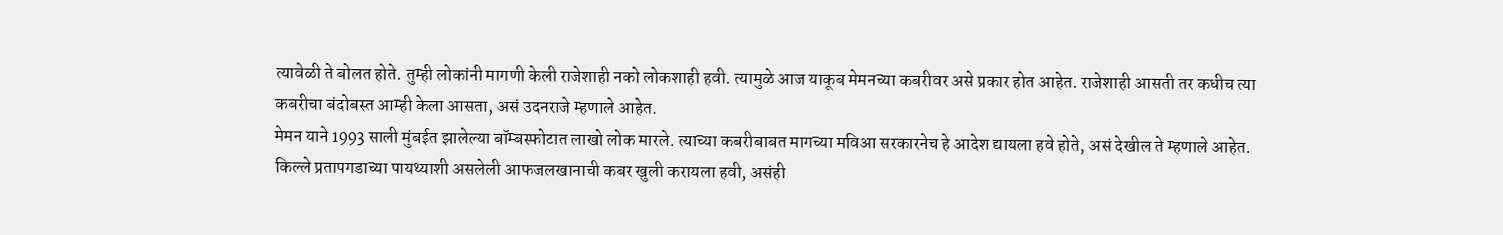त्यावेळी ते बोलत होते. तुम्ही लोकांनी मागणी केली राजेशाही नको लोकशाही हवी. त्यामुळे आज याकूब मेमनच्या कबरीवर असे प्रकार होत आहेत. राजेशाही आसती तर कधीच त्या कबरीचा बंदोबस्त आम्ही केला आसता, असं उदनराजे म्हणाले आहेत.
मेमन याने 1993 साली मुंबईत झालेल्या बॉम्बस्फोटात लाखो लोक मारले. त्याच्या कबरीबाबत मागच्या मविआ सरकारनेच हे आदेश द्यायला हवे होते, असं देखील ते म्हणाले आहेत. किल्ले प्रतापगडाच्या पायथ्याशी असलेली आफजलखानाची कबर खुली करायला हवी, असंही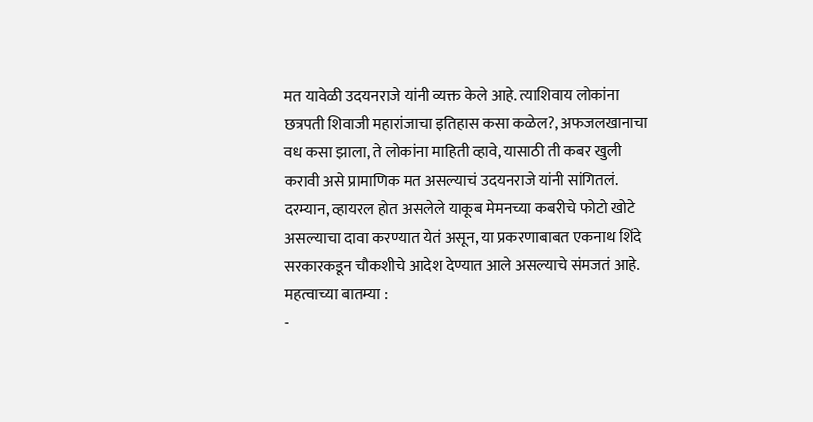मत यावेळी उदयनराजे यांनी व्यक्त केले आहे. त्याशिवाय लोकांना छत्रपती शिवाजी महारांजाचा इतिहास कसा कळेल?, अफजलखानाचा वध कसा झाला, ते लोकांना माहिती व्हावे, यासाठी ती कबर खुली करावी असे प्रामाणिक मत असल्याचं उदयनराजे यांनी सांगितलं.
दरम्यान, व्हायरल होत असलेले याकूब मेमनच्या कबरीचे फोटो खोटे असल्याचा दावा करण्यात येतं असून, या प्रकरणाबाबत एकनाथ शिंदे सरकारकडून चौकशीचे आदेश देण्यात आले असल्याचे संमजतं आहे.
महत्वाच्या बातम्या :
-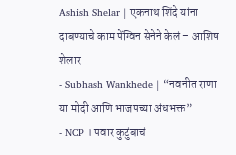Ashish Shelar | एकनाथ शिंदे यांना दाबण्याचे काम पेंग्विन सेनेने केलं – आशिष शेलार
- Subhash Wankhede | “नवनीत राणा या मोदी आणि भाजपच्या अंधभक्त”
- NCP । पवार कुटुंबाचं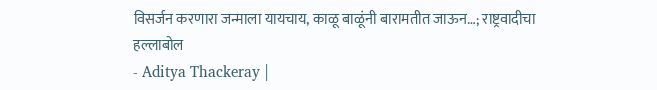विसर्जन करणारा जन्माला यायचाय, काळू बाळूंनी बारामतीत जाऊन…; राष्ट्रवादीचा हल्लाबोल
- Aditya Thackeray |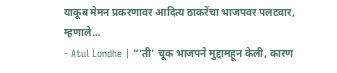याकूब मेमन प्रकरणावर आदित्य ठाकरेंचा भाजपवर पलटवार, म्हणाले…
- Atul Londhe | “‘ती’ चूक भाजपने मुद्दामहून केली, कारण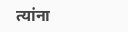त्यांना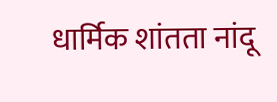धार्मिक शांतता नांदू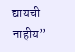द्यायची नाहीय”